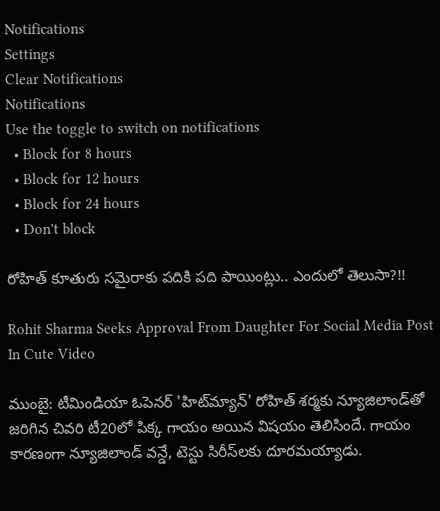Notifications
Settings
Clear Notifications
Notifications
Use the toggle to switch on notifications
  • Block for 8 hours
  • Block for 12 hours
  • Block for 24 hours
  • Don't block

రోహిత్ కూతురు సమైరాకు పదికి పది పాయింట్లు.. ఎందులో తెలుసా?!!

Rohit Sharma Seeks Approval From Daughter For Social Media Post In Cute Video

ముంబై: టీమిండియా ఓపెనర్ 'హిట్‌మ్యాన్‌' రోహిత్‌ శర్మకు న్యూజిలాండ్‌తో జరిగిన చివరి టీ20లో పిక్క గాయం అయిన విషయం తెలిసిందే. గాయం కారణంగా న్యూజిలాండ్‌ వన్డే, టెస్టు సిరీస్‌లకు దూరమయ్యాడు.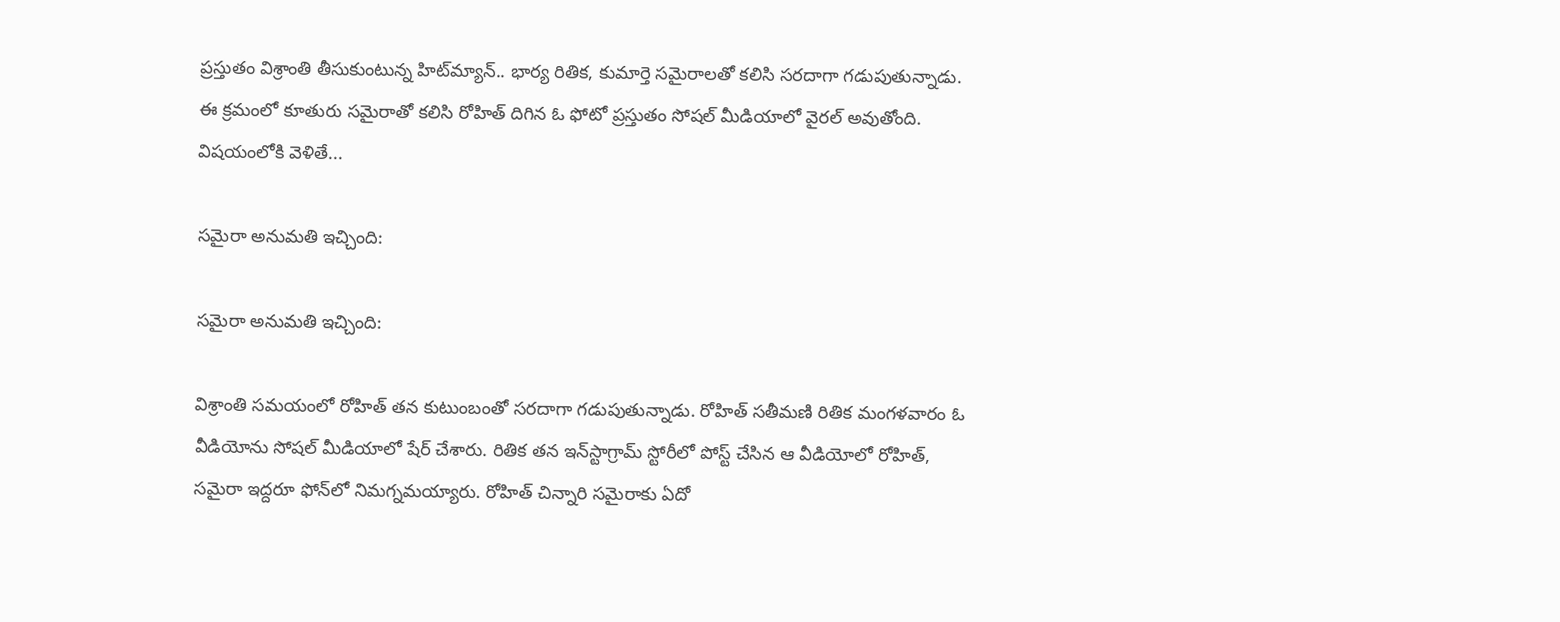ప్రస్తుతం విశ్రాంతి తీసుకుంటున్న హిట్‌మ్యాన్‌.. భార్య రితిక, కుమార్తె సమైరాలతో కలిసి సరదాగా గడుపుతున్నాడు. ఈ క్రమంలో కూతురు సమైరాతో కలిసి రోహిత్ దిగిన ఓ ఫోటో ప్రస్తుతం సోషల్‌ మీడియాలో వైరల్‌ అవుతోంది. విషయంలోకి వెళితే...

సమైరా అనుమతి ఇచ్చింది:

సమైరా అనుమతి ఇచ్చింది:

విశ్రాంతి సమయంలో రోహిత్‌ తన కుటుంబంతో సరదాగా గడుపుతున్నాడు. రోహిత్‌ సతీమణి రితిక మంగళవారం ఓ వీడియోను సోషల్‌ మీడియాలో షేర్‌ చేశారు. రితిక తన ఇన్‌స్టాగ్రామ్‌ స్టోరీలో పోస్ట్ చేసిన ఆ వీడియోలో రోహిత్‌, సమైరా ఇద్దరూ ఫోన్‌లో నిమగ్నమయ్యారు. రోహిత్‌ చిన్నారి సమైరాకు ఏదో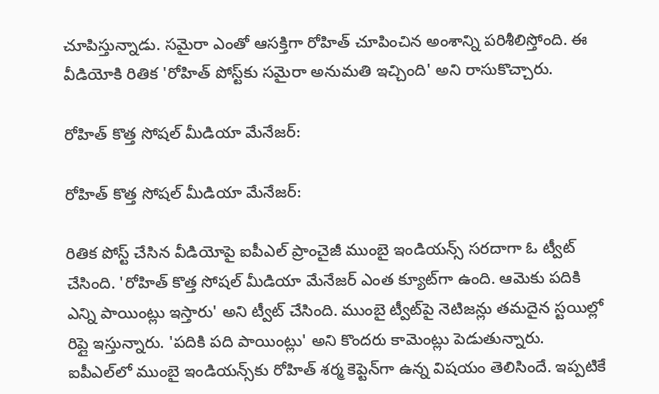చూపిస్తున్నాడు. సమైరా ఎంతో ఆసక్తిగా రోహిత్ చూపించిన అంశాన్ని పరిశీలిస్తోంది. ఈ వీడియోకి రితిక 'రోహిత్‌ పోస్ట్‌కు సమైరా అనుమతి ఇచ్చింది' అని రాసుకొచ్చారు.

రోహిత్‌ కొత్త సోషల్‌ మీడియా మేనేజర్‌:

రోహిత్‌ కొత్త సోషల్‌ మీడియా మేనేజర్‌:

రితిక పోస్ట్ చేసిన వీడియోపై ఐపీఎల్ ప్రాంచైజీ ముంబై ఇండియన్స్‌ సరదాగా ఓ ట్వీట్‌ చేసింది. 'రోహిత్‌ కొత్త సోషల్‌ మీడియా మేనేజర్‌ ఎంత క్యూట్‌గా ఉంది. ఆమెకు పదికి ఎన్ని పాయింట్లు ఇస్తారు' అని ట్వీట్ చేసింది. ముంబై ట్వీట్‌పై నెటిజన్లు తమదైన స్టయిల్లో రిప్లై ఇస్తున్నారు. 'పదికి పది పాయింట్లు' అని కొందరు కామెంట్లు పెడుతున్నారు. ఐపీఎల్‌లో ముంబై ఇండియన్స్‌కు రోహిత్ శర్మ కెప్టెన్‌గా ఉన్న విషయం తెలిసిందే. ఇప్పటికే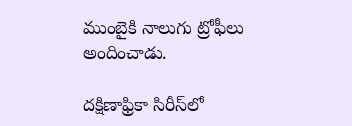ముంబైకి నాలుగు ట్రోఫీలు అందించాడు.

దక్షిణాఫ్రికా సిరీస్‌లో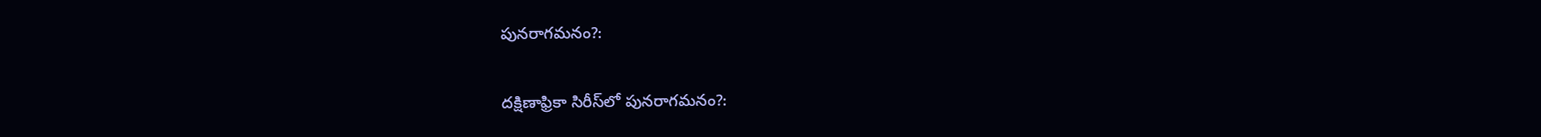పునరాగమనం?:

దక్షిణాఫ్రికా సిరీస్‌లో పునరాగమనం?: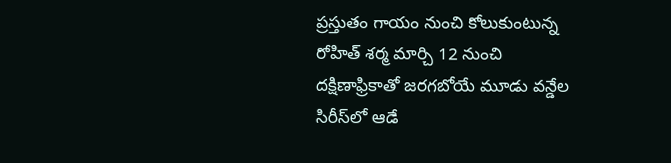ప్రస్తుతం గాయం నుంచి కోలుకుంటున్న రోహిత్‌ శర్మ మార్చి 12 నుంచి దక్షిణాఫ్రికాతో జరగబోయే మూడు వన్డేల సిరీస్‌లో ఆడే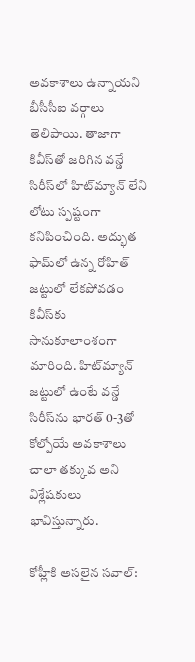అవకాశాలు ఉన్నాయని బీసీసీఐ వర్గాలు తెలిపాయి. తాజాగా కివీస్‌తో జరిగిన వన్డే సిరీస్‌లో హిట్‌మ్యాన్‌ లేని లోటు స్పష్టంగా కనిపించింది. అద్భుత ఫామ్‌లో ఉన్న రోహిత్ జట్టులో లేకపోవడం కివీస్‌కు సానుకూలాంశంగా మారింది. హిట్‌మ్యాన్‌ జట్టులో ఉంటే వన్డే సిరీస్‌ను భారత్ 0-3తో కోల్పోయే అవకాశాలు చాలా తక్కువ అని విశ్లేషకులు భావిస్తున్నారు.

కోహ్లీకి అసలైన సవాల్: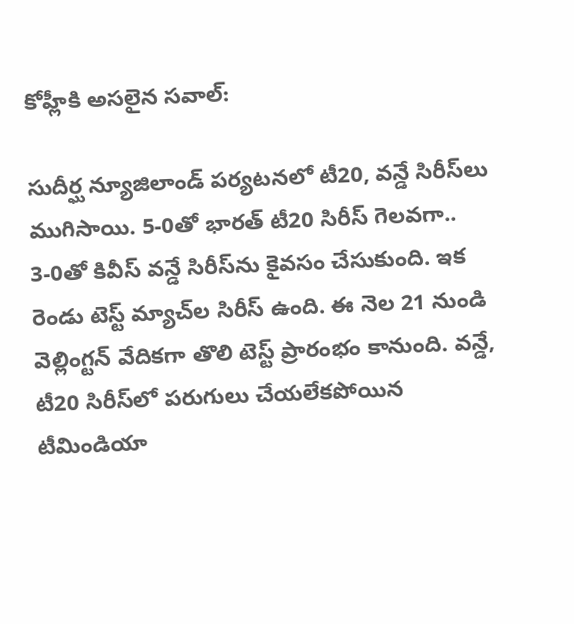కోహ్లీకి అసలైన సవాల్:

సుదీర్ఘ న్యూజిలాండ్ పర్యటనలో టీ20, వన్డే సిరీస్‌లు ముగిసాయి. 5-0తో భారత్ టీ20 సిరీస్ గెలవగా.. 3-0తో కివీస్ వన్డే సిరీస్‌ను కైవసం చేసుకుంది. ఇక రెండు టెస్ట్ మ్యాచ్‌ల సిరీస్ ఉంది. ఈ నెల 21 నుండి వెల్లింగ్టన్‌ వేదికగా తొలి టెస్ట్‌ ప్రారంభం కానుంది. వన్డే, టీ20 సిరీస్‌లో పరుగులు చేయలేకపోయిన టీమిండియా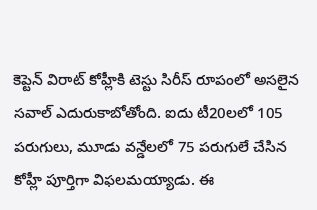కెప్టెన్ విరాట్ కోహ్లీకి టెస్టు సిరీస్‌ రూపంలో అసలైన సవాల్ ఎదురుకాబోతోంది. ఐదు టీ20లలో 105 పరుగులు, మూడు వన్డేలలో 75 పరుగులే చేసిన కోహ్లీ పూర్తిగా విఫలమయ్యాడు. ఈ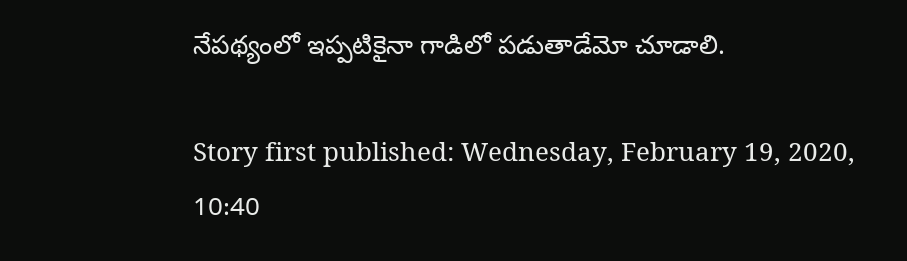నేపథ్యంలో ఇప్పటికైనా గాడిలో పడుతాడేమో చూడాలి.

Story first published: Wednesday, February 19, 2020, 10:40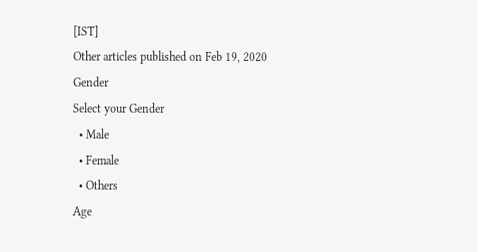[IST]
Other articles published on Feb 19, 2020
Gender
Select your Gender
  • Male
  • Female
  • Others
Age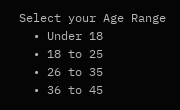Select your Age Range
  • Under 18
  • 18 to 25
  • 26 to 35
  • 36 to 45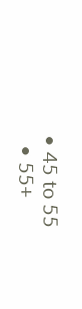• 45 to 55
  • 55+